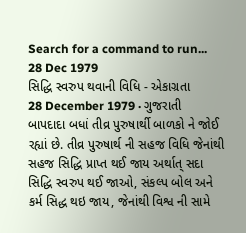Search for a command to run...
28 Dec 1979
સિદ્ધિ સ્વરુપ થવાની વિધિ - એકાગ્રતા
28 December 1979 · ગુજરાતી
બાપદાદા બધાં તીવ્ર પુરુષાર્થી બાળકો ને જોઈ રહ્યાં છે. તીવ્ર પુરુષાર્થ ની સહજ વિધિ જેનાંથી સહજ સિદ્ધિ પ્રાપ્ત થઈ જાય અર્થાત્ સદા સિદ્ધિ સ્વરુપ થઈ જાઓ, સંકલ્પ બોલ અને કર્મ સિદ્ધ થઇ જાય, જેનાંથી વિશ્વ ની સામે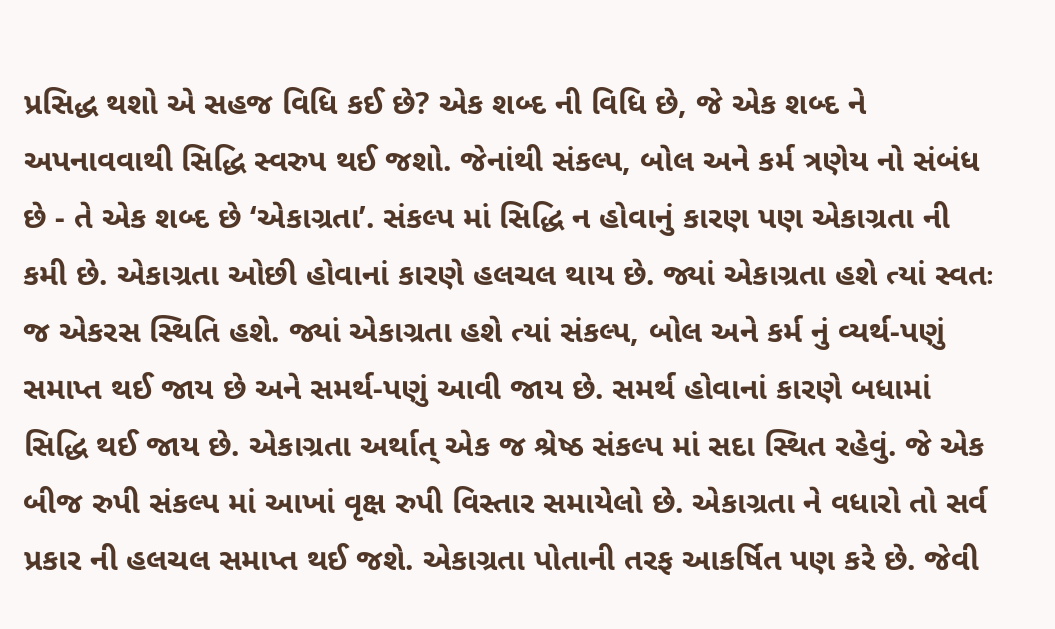પ્રસિદ્ધ થશો એ સહજ વિધિ કઈ છે? એક શબ્દ ની વિધિ છે, જે એક શબ્દ ને અપનાવવાથી સિદ્ધિ સ્વરુપ થઈ જશો. જેનાંથી સંકલ્પ, બોલ અને કર્મ ત્રણેય નો સંબંધ છે - તે એક શબ્દ છે ‘એકાગ્રતા’. સંકલ્પ માં સિદ્ધિ ન હોવાનું કારણ પણ એકાગ્રતા ની કમી છે. એકાગ્રતા ઓછી હોવાનાં કારણે હલચલ થાય છે. જ્યાં એકાગ્રતા હશે ત્યાં સ્વતઃ જ એકરસ સ્થિતિ હશે. જ્યાં એકાગ્રતા હશે ત્યાં સંકલ્પ, બોલ અને કર્મ નું વ્યર્થ-પણું સમાપ્ત થઈ જાય છે અને સમર્થ-પણું આવી જાય છે. સમર્થ હોવાનાં કારણે બધામાં સિદ્ધિ થઈ જાય છે. એકાગ્રતા અર્થાત્ એક જ શ્રેષ્ઠ સંકલ્પ માં સદા સ્થિત રહેવું. જે એક બીજ રુપી સંકલ્પ માં આખાં વૃક્ષ રુપી વિસ્તાર સમાયેલો છે. એકાગ્રતા ને વધારો તો સર્વ પ્રકાર ની હલચલ સમાપ્ત થઈ જશે. એકાગ્રતા પોતાની તરફ આકર્ષિત પણ કરે છે. જેવી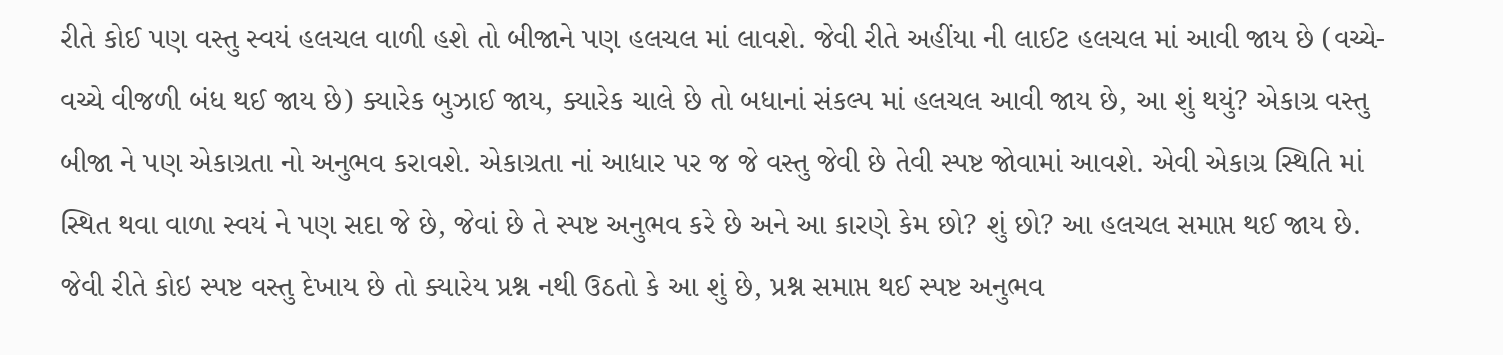રીતે કોઈ પણ વસ્તુ સ્વયં હલચલ વાળી હશે તો બીજાને પણ હલચલ માં લાવશે. જેવી રીતે અહીંયા ની લાઈટ હલચલ માં આવી જાય છે (વચ્ચે-વચ્ચે વીજળી બંધ થઈ જાય છે) ક્યારેક બુઝાઈ જાય, ક્યારેક ચાલે છે તો બધાનાં સંકલ્પ માં હલચલ આવી જાય છે, આ શું થયું? એકાગ્ર વસ્તુ બીજા ને પણ એકાગ્રતા નો અનુભવ કરાવશે. એકાગ્રતા નાં આધાર પર જ જે વસ્તુ જેવી છે તેવી સ્પષ્ટ જોવામાં આવશે. એવી એકાગ્ર સ્થિતિ માં સ્થિત થવા વાળા સ્વયં ને પણ સદા જે છે, જેવાં છે તે સ્પષ્ટ અનુભવ કરે છે અને આ કારણે કેમ છો? શું છો? આ હલચલ સમાપ્ત થઈ જાય છે. જેવી રીતે કોઇ સ્પષ્ટ વસ્તુ દેખાય છે તો ક્યારેય પ્રશ્ન નથી ઉઠતો કે આ શું છે, પ્રશ્ન સમાપ્ત થઈ સ્પષ્ટ અનુભવ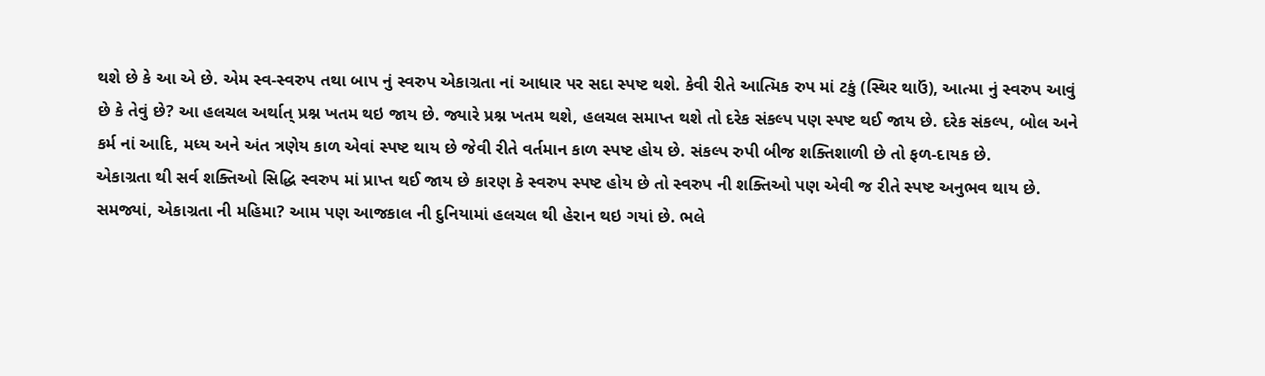થશે છે કે આ એ છે. એમ સ્વ-સ્વરુપ તથા બાપ નું સ્વરુપ એકાગ્રતા નાં આધાર પર સદા સ્પષ્ટ થશે. કેવી રીતે આત્મિક રુપ માં ટકું (સ્થિર થાઉં), આત્મા નું સ્વરુપ આવું છે કે તેવું છે? આ હલચલ અર્થાત્ પ્રશ્ન ખતમ થઇ જાય છે. જ્યારે પ્રશ્ન ખતમ થશે, હલચલ સમાપ્ત થશે તો દરેક સંકલ્પ પણ સ્પષ્ટ થઈ જાય છે. દરેક સંકલ્પ, બોલ અને કર્મ નાં આદિ, મધ્ય અને અંત ત્રણેય કાળ એવાં સ્પષ્ટ થાય છે જેવી રીતે વર્તમાન કાળ સ્પષ્ટ હોય છે. સંકલ્પ રુપી બીજ શક્તિશાળી છે તો ફળ-દાયક છે.
એકાગ્રતા થી સર્વ શક્તિઓ સિદ્ધિ સ્વરુપ માં પ્રાપ્ત થઈ જાય છે કારણ કે સ્વરુપ સ્પષ્ટ હોય છે તો સ્વરુપ ની શક્તિઓ પણ એવી જ રીતે સ્પષ્ટ અનુભવ થાય છે. સમજ્યાં, એકાગ્રતા ની મહિમા? આમ પણ આજકાલ ની દુનિયામાં હલચલ થી હેરાન થઇ ગયાં છે. ભલે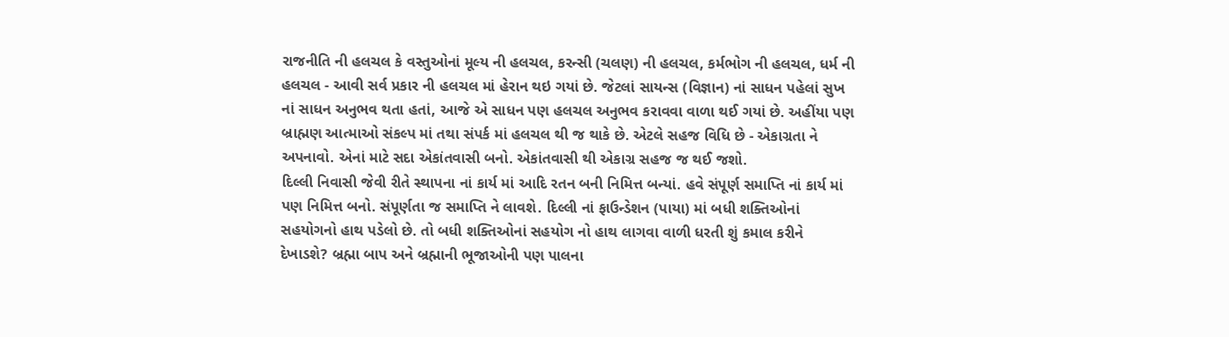રાજનીતિ ની હલચલ કે વસ્તુઓનાં મૂલ્ય ની હલચલ, કરન્સી (ચલણ) ની હલચલ, કર્મભોગ ની હલચલ, ધર્મ ની હલચલ - આવી સર્વ પ્રકાર ની હલચલ માં હેરાન થઇ ગયાં છે. જેટલાં સાયન્સ (વિજ્ઞાન) નાં સાધન પહેલાં સુખ નાં સાધન અનુભવ થતા હતાં, આજે એ સાધન પણ હલચલ અનુભવ કરાવવા વાળા થઈ ગયાં છે. અહીંયા પણ બ્રાહ્મણ આત્માઓ સંકલ્પ માં તથા સંપર્ક માં હલચલ થી જ થાકે છે. એટલે સહજ વિધિ છે - એકાગ્રતા ને અપનાવો. એનાં માટે સદા એકાંતવાસી બનો. એકાંતવાસી થી એકાગ્ર સહજ જ થઈ જશો.
દિલ્લી નિવાસી જેવી રીતે સ્થાપના નાં કાર્ય માં આદિ રતન બની નિમિત્ત બન્યાં. હવે સંપૂર્ણ સમાપ્તિ નાં કાર્ય માં પણ નિમિત્ત બનો. સંપૂર્ણતા જ સમાપ્તિ ને લાવશે. દિલ્લી નાં ફાઉન્ડેશન (પાયા) માં બધી શક્તિઓનાં સહયોગનો હાથ પડેલો છે. તો બધી શક્તિઓનાં સહયોગ નો હાથ લાગવા વાળી ધરતી શું કમાલ કરીને દેખાડશે? બ્રહ્મા બાપ અને બ્રહ્માની ભૂજાઓની પણ પાલના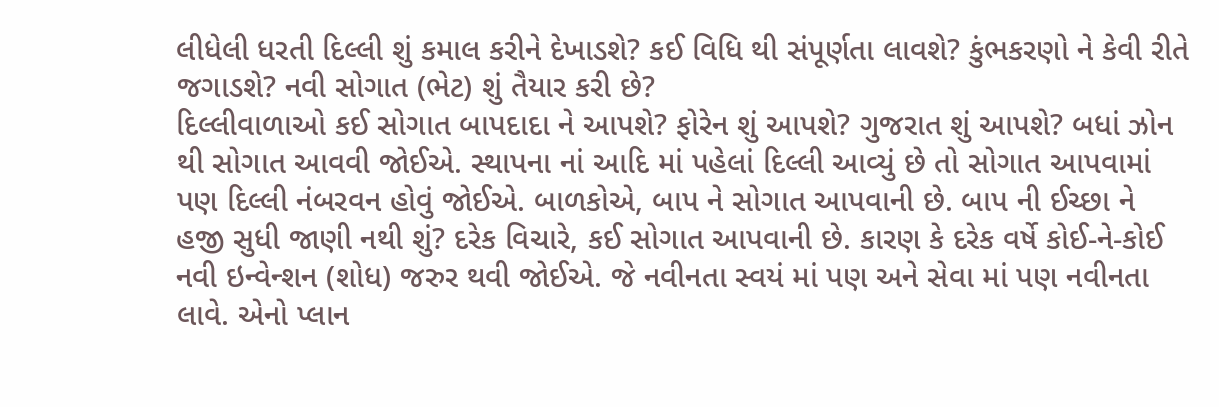લીધેલી ધરતી દિલ્લી શું કમાલ કરીને દેખાડશે? કઈ વિધિ થી સંપૂર્ણતા લાવશે? કુંભકરણો ને કેવી રીતે જગાડશે? નવી સોગાત (ભેટ) શું તૈયાર કરી છે?
દિલ્લીવાળાઓ કઈ સોગાત બાપદાદા ને આપશે? ફોરેન શું આપશે? ગુજરાત શું આપશે? બધાં ઝોન થી સોગાત આવવી જોઈએ. સ્થાપના નાં આદિ માં પહેલાં દિલ્લી આવ્યું છે તો સોગાત આપવામાં પણ દિલ્લી નંબરવન હોવું જોઈએ. બાળકોએ, બાપ ને સોગાત આપવાની છે. બાપ ની ઈચ્છા ને હજી સુધી જાણી નથી શું? દરેક વિચારે, કઈ સોગાત આપવાની છે. કારણ કે દરેક વર્ષે કોઈ-ને-કોઈ નવી ઇન્વેન્શન (શોધ) જરુર થવી જોઈએ. જે નવીનતા સ્વયં માં પણ અને સેવા માં પણ નવીનતા લાવે. એનો પ્લાન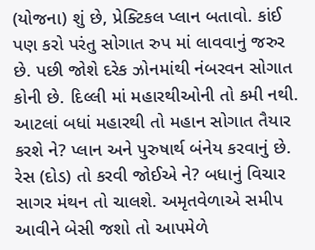(યોજના) શું છે, પ્રેક્ટિકલ પ્લાન બતાવો. કાંઈ પણ કરો પરંતુ સોગાત રુપ માં લાવવાનું જરુર છે. પછી જોશે દરેક ઝોનમાંથી નંબરવન સોગાત કોની છે. દિલ્લી માં મહારથીઓની તો કમી નથી. આટલાં બધાં મહારથી તો મહાન સોગાત તૈયાર કરશે ને? પ્લાન અને પુરુષાર્થ બંનેય કરવાનું છે. રેસ (દોડ) તો કરવી જોઈએ ને? બધાનું વિચાર સાગર મંથન તો ચાલશે. અમૃતવેળાએ સમીપ આવીને બેસી જશો તો આપમેળે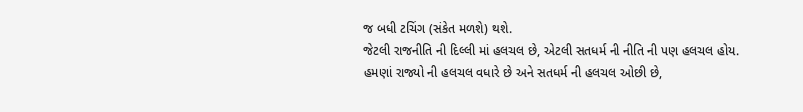જ બધી ટચિંગ (સંકેત મળશે) થશે.
જેટલી રાજનીતિ ની દિલ્લી માં હલચલ છે, એટલી સતધર્મ ની નીતિ ની પણ હલચલ હોય. હમણાં રાજ્યો ની હલચલ વધારે છે અને સતધર્મ ની હલચલ ઓછી છે,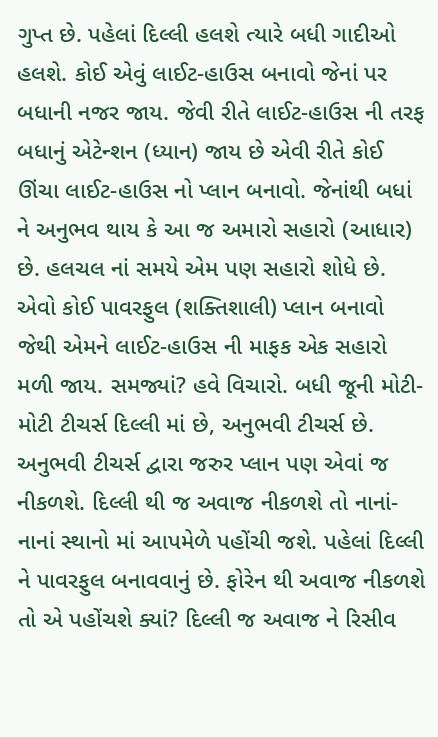ગુપ્ત છે. પહેલાં દિલ્લી હલશે ત્યારે બધી ગાદીઓ હલશે. કોઈ એવું લાઈટ-હાઉસ બનાવો જેનાં પર બધાની નજર જાય. જેવી રીતે લાઈટ-હાઉસ ની તરફ બધાનું એટેન્શન (ધ્યાન) જાય છે એવી રીતે કોઈ ઊંચા લાઈટ-હાઉસ નો પ્લાન બનાવો. જેનાંથી બધાં ને અનુભવ થાય કે આ જ અમારો સહારો (આધાર) છે. હલચલ નાં સમયે એમ પણ સહારો શોધે છે. એવો કોઈ પાવરફુલ (શક્તિશાલી) પ્લાન બનાવો જેથી એમને લાઈટ-હાઉસ ની માફક એક સહારો મળી જાય. સમજ્યાં? હવે વિચારો. બધી જૂની મોટી-મોટી ટીચર્સ દિલ્લી માં છે, અનુભવી ટીચર્સ છે. અનુભવી ટીચર્સ દ્વારા જરુર પ્લાન પણ એવાં જ નીકળશે. દિલ્લી થી જ અવાજ નીકળશે તો નાનાં-નાનાં સ્થાનો માં આપમેળે પહોંચી જશે. પહેલાં દિલ્લી ને પાવરફુલ બનાવવાનું છે. ફોરેન થી અવાજ નીકળશે તો એ પહોંચશે ક્યાં? દિલ્લી જ અવાજ ને રિસીવ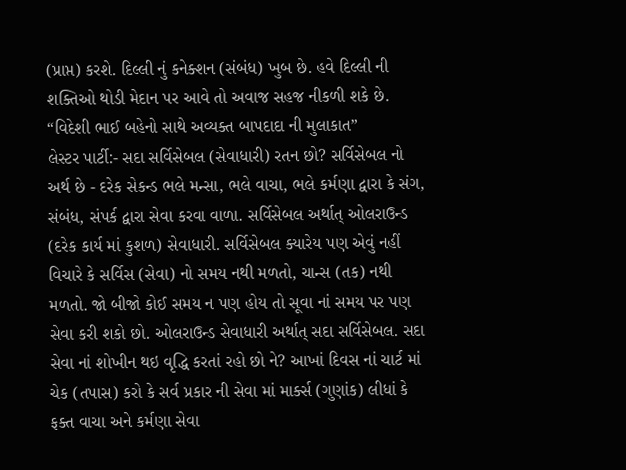(પ્રાપ્ત) કરશે. દિલ્લી નું કનેક્શન (સંબંધ) ખુબ છે. હવે દિલ્લી ની શક્તિઓ થોડી મેદાન પર આવે તો અવાજ સહજ નીકળી શકે છે.
“વિદેશી ભાઈ બહેનો સાથે અવ્યક્ત બાપદાદા ની મુલાકાત”
લેસ્ટર પાર્ટી:- સદા સર્વિસેબલ (સેવાધારી) રતન છો? સર્વિસેબલ નો અર્થ છે - દરેક સેકન્ડ ભલે મન્સા, ભલે વાચા, ભલે કર્મણા દ્વારા કે સંગ, સંબંધ, સંપર્ક દ્વારા સેવા કરવા વાળા. સર્વિસેબલ અર્થાત્ ઓલરાઉન્ડ (દરેક કાર્ય માં કુશળ) સેવાધારી. સર્વિસેબલ ક્યારેય પણ એવું નહીં વિચારે કે સર્વિસ (સેવા) નો સમય નથી મળતો, ચાન્સ (તક) નથી મળતો. જો બીજો કોઈ સમય ન પણ હોય તો સૂવા નાં સમય પર પણ સેવા કરી શકો છો. ઓલરાઉન્ડ સેવાધારી અર્થાત્ સદા સર્વિસેબલ. સદા સેવા નાં શોખીન થઇ વૃદ્ધિ કરતાં રહો છો ને? આખાં દિવસ નાં ચાર્ટ માં ચેક (તપાસ) કરો કે સર્વ પ્રકાર ની સેવા માં માર્ક્સ (ગુણાંક) લીધાં કે ફક્ત વાચા અને કર્મણા સેવા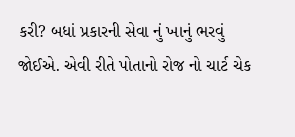કરી? બધાં પ્રકારની સેવા નું ખાનું ભરવું જોઈએ. એવી રીતે પોતાનો રોજ નો ચાર્ટ ચેક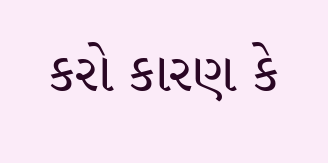કરો કારણ કે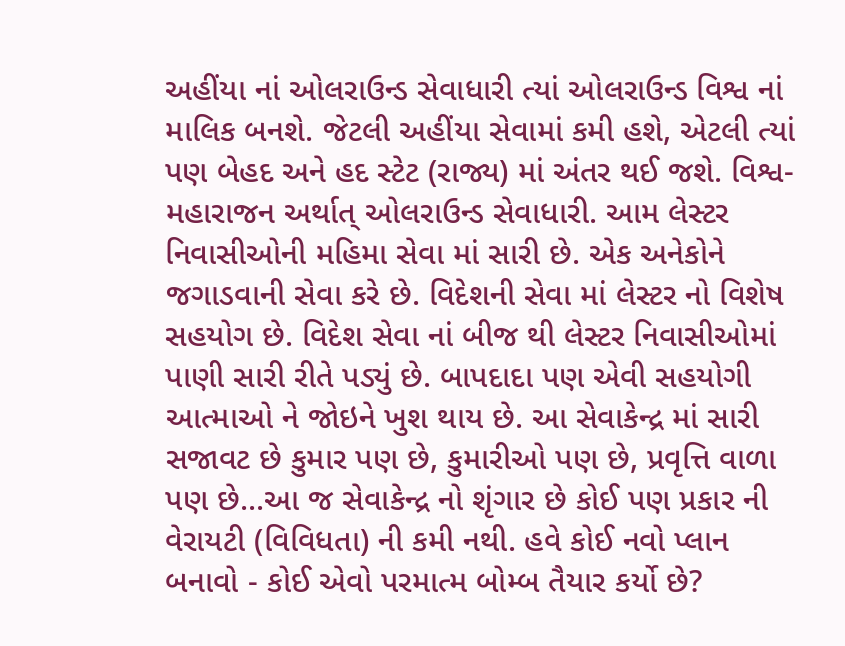અહીંયા નાં ઓલરાઉન્ડ સેવાધારી ત્યાં ઓલરાઉન્ડ વિશ્વ નાં માલિક બનશે. જેટલી અહીંયા સેવામાં કમી હશે, એટલી ત્યાં પણ બેહદ અને હદ સ્ટેટ (રાજ્ય) માં અંતર થઈ જશે. વિશ્વ-મહારાજન અર્થાત્ ઓલરાઉન્ડ સેવાધારી. આમ લેસ્ટર નિવાસીઓની મહિમા સેવા માં સારી છે. એક અનેકોને જગાડવાની સેવા કરે છે. વિદેશની સેવા માં લેસ્ટર નો વિશેષ સહયોગ છે. વિદેશ સેવા નાં બીજ થી લેસ્ટર નિવાસીઓમાં પાણી સારી રીતે પડ્યું છે. બાપદાદા પણ એવી સહયોગી આત્માઓ ને જોઇને ખુશ થાય છે. આ સેવાકેન્દ્ર માં સારી સજાવટ છે કુમાર પણ છે, કુમારીઓ પણ છે, પ્રવૃત્તિ વાળા પણ છે...આ જ સેવાકેન્દ્ર નો શૃંગાર છે કોઈ પણ પ્રકાર ની વેરાયટી (વિવિધતા) ની કમી નથી. હવે કોઈ નવો પ્લાન બનાવો - કોઈ એવો પરમાત્મ બોમ્બ તૈયાર કર્યો છે?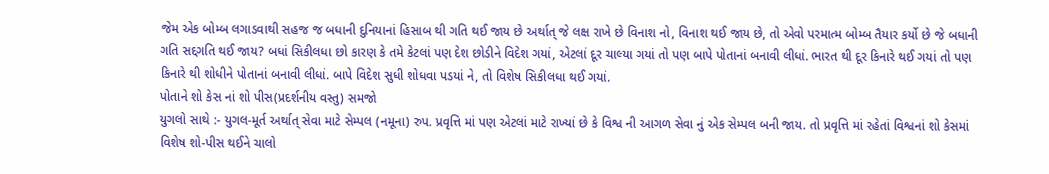જેમ એક બોમ્બ લગાડવાથી સહજ જ બધાની દુનિયાનાં હિસાબ થી ગતિ થઈ જાય છે અર્થાત્ જે લક્ષ રાખે છે વિનાશ નો, વિનાશ થઈ જાય છે, તો એવો પરમાત્મ બોમ્બ તૈયાર કર્યો છે જે બધાની ગતિ સદ્દગતિ થઈ જાય? બધાં સિકીલધા છો કારણ કે તમે કેટલાં પણ દેશ છોડીને વિદેશ ગયાં, એટલાં દૂર ચાલ્યા ગયાં તો પણ બાપે પોતાનાં બનાવી લીધાં. ભારત થી દૂર કિનારે થઈ ગયાં તો પણ કિનારે થી શોધીને પોતાનાં બનાવી લીધાં. બાપે વિદેશ સુધી શોધવા પડયાં ને, તો વિશેષ સિકીલધા થઈ ગયાં.
પોતાને શો કેસ નાં શો પીસ(પ્રદર્શનીય વસ્તુ) સમજો
યુગલો સાથે :- યુગલ-મૂર્ત અર્થાત્ સેવા માટે સેમ્પલ (નમૂના) રુપ. પ્રવૃત્તિ માં પણ એટલાં માટે રાખ્યાં છે કે વિશ્વ ની આગળ સેવા નું એક સેમ્પલ બની જાય. તો પ્રવૃત્તિ માં રહેતાં વિશ્વનાં શો કેસમાં વિશેષ શો-પીસ થઈને ચાલો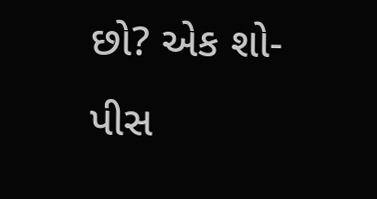છો? એક શો-પીસ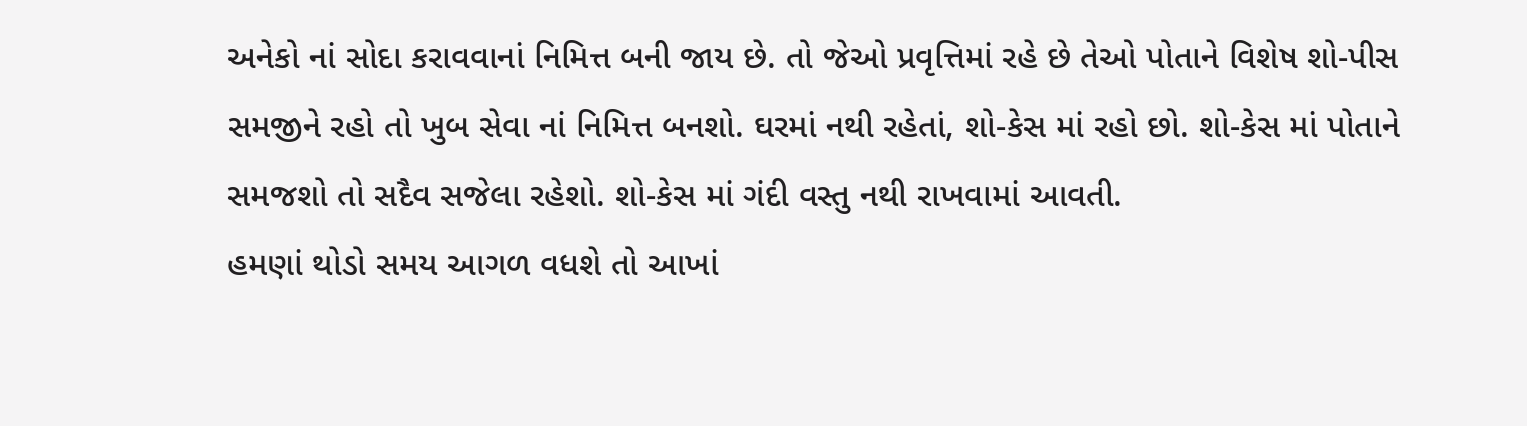અનેકો નાં સોદા કરાવવાનાં નિમિત્ત બની જાય છે. તો જેઓ પ્રવૃત્તિમાં રહે છે તેઓ પોતાને વિશેષ શો-પીસ સમજીને રહો તો ખુબ સેવા નાં નિમિત્ત બનશો. ઘરમાં નથી રહેતાં, શો-કેસ માં રહો છો. શો-કેસ માં પોતાને સમજશો તો સદૈવ સજેલા રહેશો. શો-કેસ માં ગંદી વસ્તુ નથી રાખવામાં આવતી.
હમણાં થોડો સમય આગળ વધશે તો આખાં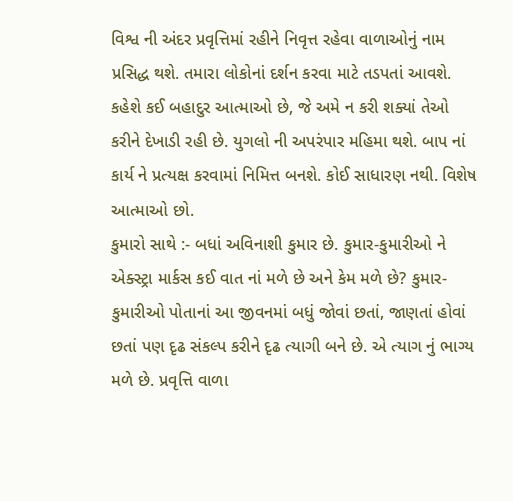વિશ્વ ની અંદર પ્રવૃત્તિમાં રહીને નિવૃત્ત રહેવા વાળાઓનું નામ પ્રસિદ્ધ થશે. તમારા લોકોનાં દર્શન કરવા માટે તડપતાં આવશે. કહેશે કઈ બહાદુર આત્માઓ છે, જે અમે ન કરી શક્યાં તેઓ કરીને દેખાડી રહી છે. યુગલો ની અપરંપાર મહિમા થશે. બાપ નાં કાર્ય ને પ્રત્યક્ષ કરવામાં નિમિત્ત બનશે. કોઈ સાધારણ નથી. વિશેષ આત્માઓ છો.
કુમારો સાથે :- બધાં અવિનાશી કુમાર છે. કુમાર-કુમારીઓ ને એક્સ્ટ્રા માર્કસ કઈ વાત નાં મળે છે અને કેમ મળે છે? કુમાર-કુમારીઓ પોતાનાં આ જીવનમાં બધું જોવાં છતાં, જાણતાં હોવાં છતાં પણ દૃઢ સંકલ્પ કરીને દૃઢ ત્યાગી બને છે. એ ત્યાગ નું ભાગ્ય મળે છે. પ્રવૃત્તિ વાળા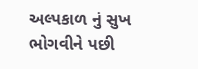અલ્પકાળ નું સુખ ભોગવીને પછી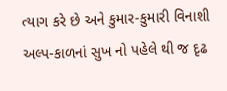ત્યાગ કરે છે અને કુમાર-કુમારી વિનાશી અલ્પ-કાળનાં સુખ નો પહેલે થી જ દૃઢ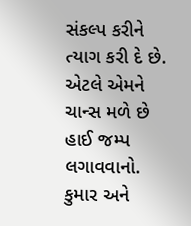સંકલ્પ કરીને ત્યાગ કરી દે છે. એટલે એમને ચાન્સ મળે છે હાઈ જમ્પ લગાવવાનો. કુમાર અને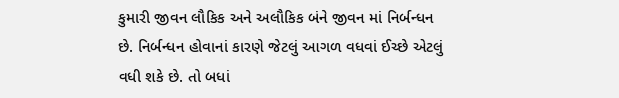કુમારી જીવન લૌકિક અને અલૌકિક બંને જીવન માં નિર્બન્ધન છે. નિર્બન્ધન હોવાનાં કારણે જેટલું આગળ વધવાં ઈચ્છે એટલું વધી શકે છે. તો બધાં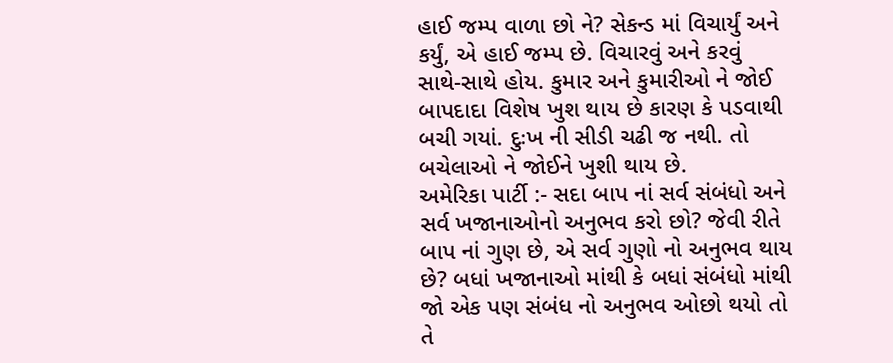હાઈ જમ્પ વાળા છો ને? સેકન્ડ માં વિચાર્યું અને કર્યું, એ હાઈ જમ્પ છે. વિચારવું અને કરવું સાથે-સાથે હોય. કુમાર અને કુમારીઓ ને જોઈ બાપદાદા વિશેષ ખુશ થાય છે કારણ કે પડવાથી બચી ગયાં. દુઃખ ની સીડી ચઢી જ નથી. તો બચેલાઓ ને જોઈને ખુશી થાય છે.
અમેરિકા પાર્ટી :- સદા બાપ નાં સર્વ સંબંધો અને સર્વ ખજાનાઓનો અનુભવ કરો છો? જેવી રીતે બાપ નાં ગુણ છે, એ સર્વ ગુણો નો અનુભવ થાય છે? બધાં ખજાનાઓ માંથી કે બધાં સંબંધો માંથી જો એક પણ સંબંધ નો અનુભવ ઓછો થયો તો તે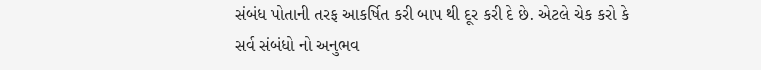સંબંધ પોતાની તરફ આકર્ષિત કરી બાપ થી દૂર કરી દે છે. એટલે ચેક કરો કે સર્વ સંબંધો નો અનુભવ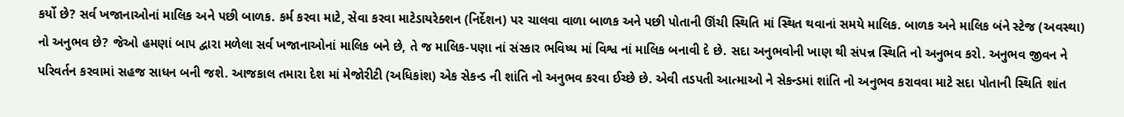કર્યો છે? સર્વ ખજાનાઓનાં માલિક અને પછી બાળક. કર્મ કરવા માટે, સેવા કરવા માટેડાયરેક્શન (નિર્દેશન) પર ચાલવા વાળા બાળક અને પછી પોતાની ઊંચી સ્થિતિ માં સ્થિત થવાનાં સમયે માલિક. બાળક અને માલિક બંને સ્ટેજ (અવસ્થા) નો અનુભવ છે? જેઓ હમણાં બાપ દ્વારા મળેલા સર્વ ખજાનાઓનાં માલિક બને છે, તે જ માલિક-પણા નાં સંસ્કાર ભવિષ્ય માં વિશ્વ નાં માલિક બનાવી દે છે. સદા અનુભવોની ખાણ થી સંપન્ન સ્થિતિ નો અનુભવ કરો. અનુભવ જીવન ને પરિવર્તન કરવામાં સહજ સાધન બની જશે. આજકાલ તમારા દેશ માં મેજોરીટી (અધિકાંશ) એક સેકન્ડ ની શાંતિ નો અનુભવ કરવા ઈચ્છે છે. એવી તડપતી આત્માઓ ને સેકન્ડમાં શાંતિ નો અનુભવ કરાવવા માટે સદા પોતાની સ્થિતિ શાંત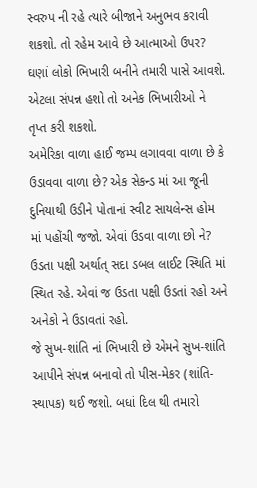સ્વરુપ ની રહે ત્યારે બીજાને અનુભવ કરાવી શકશો. તો રહેમ આવે છે આત્માઓ ઉપર? ઘણાં લોકો ભિખારી બનીને તમારી પાસે આવશે. એટલા સંપન્ન હશો તો અનેક ભિખારીઓ ને તૃપ્ત કરી શકશો.
અમેરિકા વાળા હાઈ જમ્પ લગાવવા વાળા છે કે ઉડાવવા વાળા છે? એક સેકન્ડ માં આ જૂની દુનિયાથી ઉડીને પોતાનાં સ્વીટ સાયલેન્સ હોમ માં પહોંચી જજો. એવાં ઉડવા વાળા છો ને? ઉડતા પક્ષી અર્થાત્ સદા ડબલ લાઈટ સ્થિતિ માં સ્થિત રહે. એવાં જ ઉડતા પક્ષી ઉડતાં રહો અને અનેકો ને ઉડાવતાં રહો.
જે સુખ-શાંતિ નાં ભિખારી છે એમને સુખ-શાંતિ આપીને સંપન્ન બનાવો તો પીસ-મેકર (શાંતિ-સ્થાપક) થઈ જશો. બધાં દિલ થી તમારો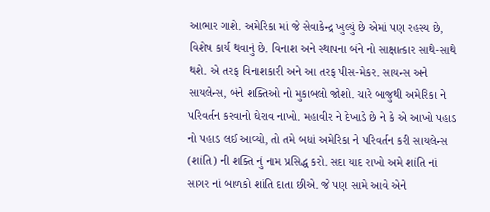આભાર ગાશે. અમેરિકા માં જે સેવાકેન્દ્ર ખુલ્યું છે એમાં પણ રહસ્ય છે, વિશેષ કાર્ય થવાનું છે. વિનાશ અને સ્થાપના બંને નો સાક્ષાત્કાર સાથે-સાથે થશે. એ તરફ વિનાશકારી અને આ તરફ પીસ-મેકર. સાયન્સ અને સાયલેન્સ, બંને શક્તિઓ નો મુકાબલો જોશો. ચારે બાજુથી અમેરિકા ને પરિવર્તન કરવાનો ઘેરાવ નાખો. મહાવીર ને દેખાડે છે ને કે એ આખો પહાડ નો પહાડ લઈ આવ્યો, તો તમે બધાં અમેરિકા ને પરિવર્તન કરી સાયલેન્સ (શાંતિ) ની શક્તિ નું નામ પ્રસિદ્ધ કરો. સદા યાદ રાખો અમે શાંતિ નાં સાગર નાં બાળકો શાંતિ દાતા છીએ. જે પણ સામે આવે એને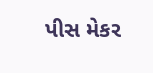પીસ મેકર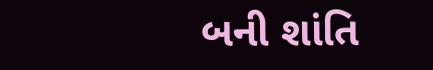બની શાંતિ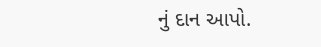નું દાન આપો.